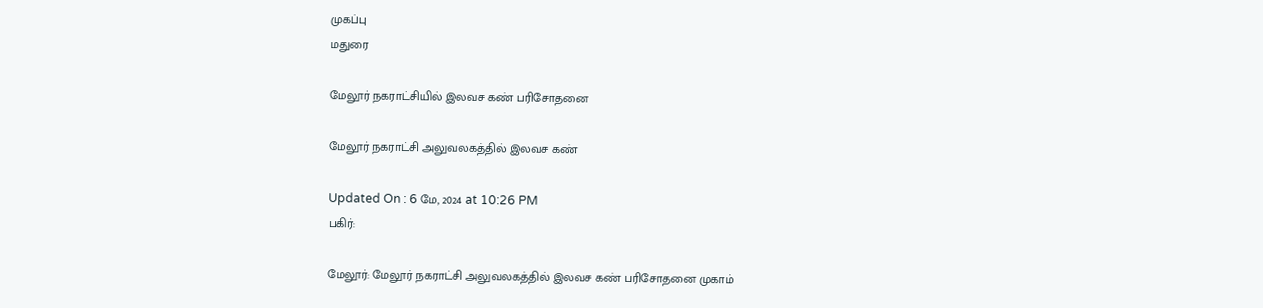முகப்பு
மதுரை

மேலூர் நகராட்சியில் இலவச கண் பரிசோதனை

மேலூர் நகராட்சி அலுவலகத்தில் இலவச கண்

Updated On : 6 மே, 2024 at 10:26 PM
பகிர்:

மேலூர்: மேலூர் நகராட்சி அலுவலகத்தில் இலவச கண் பரிசோதனை முகாம்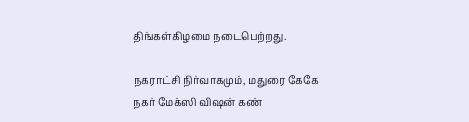திங்கள்கிழமை நடைபெற்றது.

நகராட்சி நிர்வாகமும், மதுரை கேகே நகர் மேக்ஸி விஷன் கண்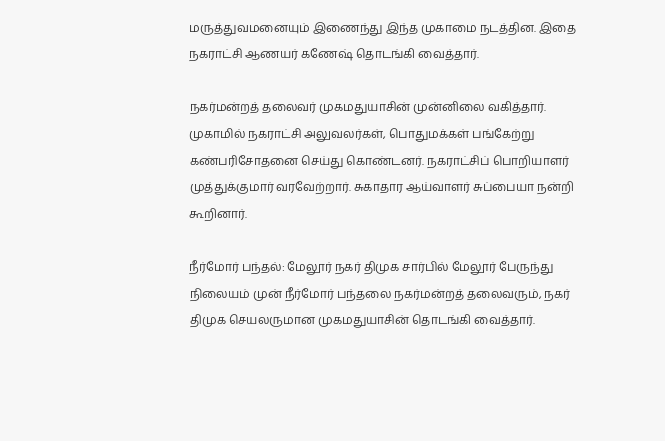மருத்துவமனையும் இணைந்து இந்த முகாமை நடத்தின. இதை நகராட்சி ஆணயர் கணேஷ் தொடங்கி வைத்தார்.

நகர்மன்றத் தலைவர் முகமதுயாசின் முன்னிலை வகித்தார். முகாமில் நகராட்சி அலுவலர்கள், பொதுமக்கள் பங்கேற்று கண்பரிசோதனை செய்து கொண்டனர். நகராட்சிப் பொறியாளர் முத்துக்குமார் வரவேற்றார். சுகாதார ஆய்வாளர் சுப்பையா நன்றி கூறினார்.

நீர்மோர் பந்தல்: மேலூர் நகர் திமுக சார்பில் மேலூர் பேருந்து நிலையம் முன் நீர்மோர் பந்தலை நகர்மன்றத் தலைவரும், நகர் திமுக செயலருமான முகமதுயாசின் தொடங்கி வைத்தார்.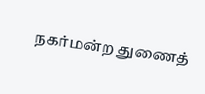நகர்மன்ற துணைத்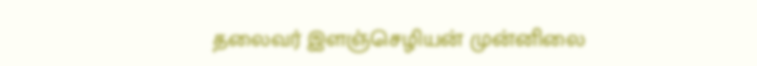தலைவர் இளஞ்செழியன் முன்னிலை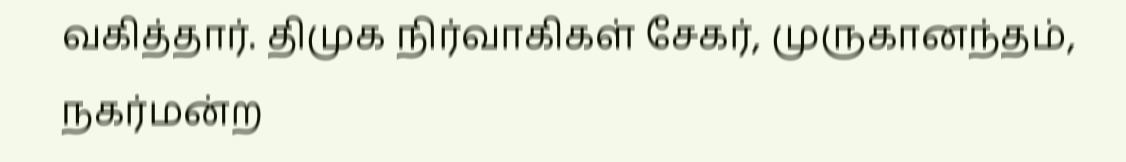வகித்தார். திமுக நிர்வாகிகள் சேகர், முருகானந்தம், நகர்மன்ற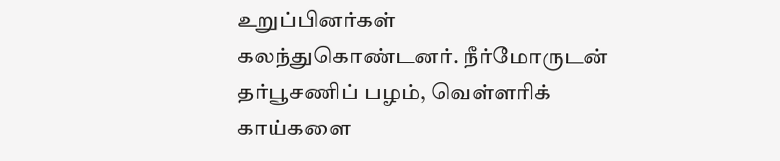உறுப்பினர்கள் கலந்துகொண்டனர். நீர்மோருடன் தர்பூசணிப் பழம், வெள்ளரிக் காய்களை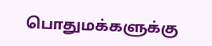பொதுமக்களுக்கு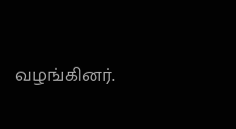வழங்கினர்.